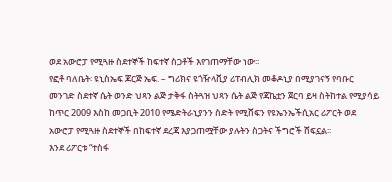ወደ አውሮፓ የሚጓዙ ስደተኞች ከፍተኛ ስጋቶች እየገጠማቸው ነው፡፡
የፎቶ ባለቤት፡ ዩኒስኤፍ ጆርጅ ኤፍ. – ግሪክና ዩጎዥላቪያ ሪፐብሊክ መቆዶኒያ በሚያገናኝ የባቡር መንገድ ስደተኛ ሴት ወንድ ህጻን ልጅ ታቅፋ ስትጓዝ ህጻን ሴት ልጅ የጃኬቷን ጀርባ ይዛ ስትከተል የሚያሳይ
ከጥር 2009 እስከ መጋቢት 2010 የሜድትራኒያንን ስድት የሚሸፍን የዩኤንኤችሲአር ሪፖርት ወደ አውሮፓ የሚጓዙ ስደተኞች በከፍተኛ ደረጃ እያጋጠሟቸው ያሉትን ስጋትና ችግሮች ሸፍኗል፡፡
እንደ ሪፖርቱ “ተስፋ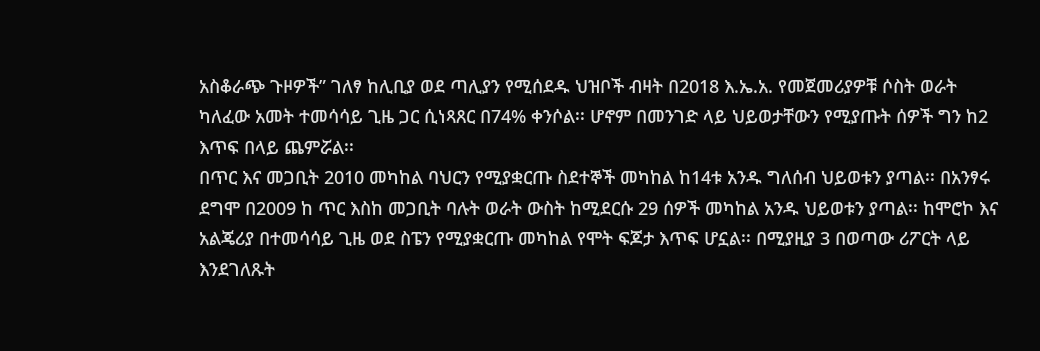አስቆራጭ ጉዞዎች” ገለፃ ከሊቢያ ወደ ጣሊያን የሚሰደዱ ህዝቦች ብዛት በ2018 እ.ኤ.አ. የመጀመሪያዎቹ ሶስት ወራት ካለፈው አመት ተመሳሳይ ጊዜ ጋር ሲነጻጸር በ74% ቀንሶል፡፡ ሆኖም በመንገድ ላይ ህይወታቸውን የሚያጡት ሰዎች ግን ከ2 እጥፍ በላይ ጨምሯል፡፡
በጥር እና መጋቢት 2010 መካከል ባህርን የሚያቋርጡ ስደተኞች መካከል ከ14ቱ አንዱ ግለሰብ ህይወቱን ያጣል፡፡ በአንፃሩ ደግሞ በ2009 ከ ጥር እስከ መጋቢት ባሉት ወራት ውስት ከሚደርሱ 29 ሰዎች መካከል አንዱ ህይወቱን ያጣል፡፡ ከሞሮኮ እና አልጄሪያ በተመሳሳይ ጊዜ ወደ ስፔን የሚያቋርጡ መካከል የሞት ፍጆታ እጥፍ ሆኗል፡፡ በሚያዚያ 3 በወጣው ሪፖርት ላይ እንደገለጹት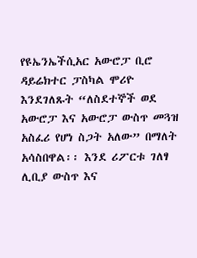የዩኤንኤችሲአር አውሮፓ ቢሮ ዳይሬክተር ፓስካል ሞሪዮ እንደገለጹት “ለስደተኞች ወደ አውሮፓ እና አውሮፓ ውስጥ መጓዝ አስፈሪ የሆነ ስጋት አለው” በማለት አሳስበዋል፡፡ እንደ ሪፖርቱ ገለፃ ሊቢያ ውስጥ እና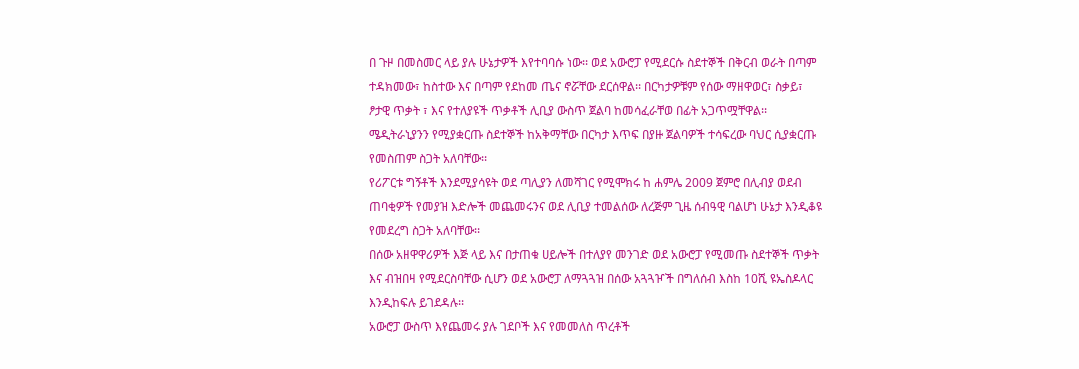በ ጉዞ በመስመር ላይ ያሉ ሁኔታዎች እየተባባሱ ነው፡፡ ወደ አውሮፓ የሚደርሱ ስደተኞች በቅርብ ወራት በጣም ተዳክመው፣ ከስተው እና በጣም የደከመ ጤና ኖሯቸው ደርሰዋል፡፡ በርካታዎቹም የሰው ማዘዋወር፣ ስቃይ፣ ፆታዊ ጥቃት ፣ እና የተለያዩች ጥቃቶች ሊቢያ ውስጥ ጀልባ ከመሳፈራቸወ በፊት አጋጥሟቸዋል፡፡
ሜዲትራኒያንን የሚያቋርጡ ስደተኞች ከአቅማቸው በርካታ እጥፍ በያዙ ጀልባዎች ተሳፍረው ባህር ሲያቋርጡ የመስጠም ስጋት አለባቸው፡፡
የሪፖርቱ ግኝቶች እንደሚያሳዩት ወደ ጣሊያን ለመሻገር የሚሞክሩ ከ ሐምሌ 2009 ጀምሮ በሊብያ ወደብ ጠባቂዎች የመያዝ እድሎች መጨመሩንና ወደ ሊቢያ ተመልሰው ለረጅም ጊዜ ሰብዓዊ ባልሆነ ሁኔታ እንዲቆዩ የመደረግ ስጋት አለባቸው፡፡
በሰው አዘዋዋሪዎች እጅ ላይ እና በታጠቁ ሀይሎች በተለያየ መንገድ ወደ አውሮፓ የሚመጡ ስደተኞች ጥቃት እና ብዝበዛ የሚደርስባቸው ሲሆን ወደ አውሮፓ ለማጓጓዝ በሰው አጓጓዦች በግለሰብ እስከ 10ሺ ዩኤስዶላር እንዲከፍሉ ይገደዳሉ፡፡
አውሮፓ ውስጥ እየጨመሩ ያሉ ገደቦች እና የመመለስ ጥረቶች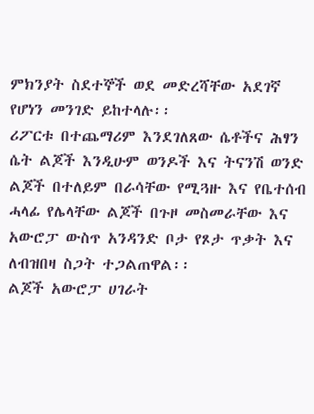ምክንያት ስደተኞች ወደ መድረሻቸው አደገኛ የሆነን መንገድ ይከተላሉ፡፡
ሪፖርቱ በተጨማሪም እንደገለጸው ሴቶችና ሕፃን ሴት ልጆች እንዲሁም ወንዶች እና ትናንሽ ወንድ ልጆች በተለይም በራሳቸው የሚጓዙ እና የቤተሰብ ሓላፊ የሌላቸው ልጆች በጉዞ መስመራቸው እና አውሮፓ ውስጥ አንዳንድ ቦታ የጾታ ጥቃት እና ለብዝበዛ ስጋት ተጋልጠዋል፡፡
ልጆች አውሮፓ ሀገራት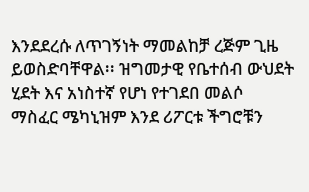እንደደረሱ ለጥገኝነት ማመልከቻ ረጅም ጊዜ ይወስድባቸዋል፡፡ ዝግመታዊ የቤተሰብ ውህደት ሂደት እና አነስተኛ የሆነ የተገደበ መልሶ ማስፈር ሜካኒዝም እንደ ሪፖርቱ ችግሮቹን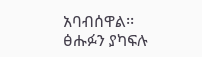አባብሰዋል፡፡
ፅሑፉን ያካፍሉ